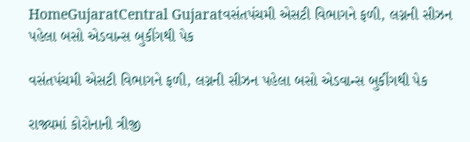HomeGujaratCentral Gujaratવસંતપંચમી એસટી વિભાગને ફળી, લગ્નની સીઝન પહેલા બસો એડવાન્સ બુકીંગથી પેક

વસંતપંચમી એસટી વિભાગને ફળી, લગ્નની સીઝન પહેલા બસો એડવાન્સ બુકીંગથી પેક

રાજ્યમાં કોરોનાની ત્રીજી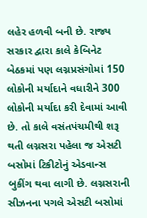લહેર હળવી બની છે. રાજ્ય સરકાર દ્વારા કાલે કેબિનેટ બેઠકમાં પણ લગ્નપ્રસંગોમાં 150 લોકોની મર્યાદાને વધારીને 300 લોકોની મર્યાદા કરી દેવામાં આવી છે. તો કાલે વસંતપંચમીથી શરૂ થતી લગ્નસરા પહેલા જ એસટી બસોમાં ટિકીટોનું એડવાન્સ બુકીંગ થવા લાગી છે. લગ્નસરાની સીઝનના પગલે એસટી બસોમાં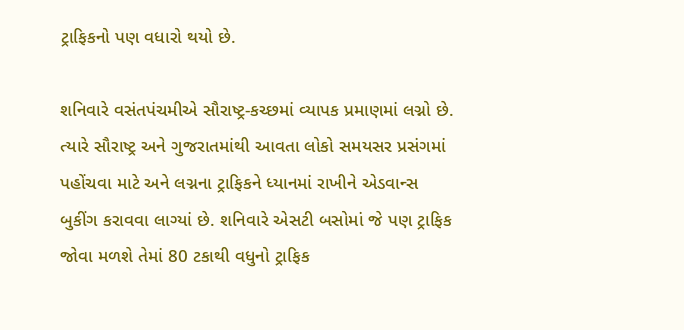ટ્રાફિકનો પણ વધારો થયો છે.

શનિવારે વસંતપંચમીએ સૌરાષ્ટ્ર-કચ્છમાં વ્યાપક પ્રમાણમાં લગ્નો છે. ત્યારે સૌરાષ્ટ્ર અને ગુજરાતમાંથી આવતા લોકો સમયસર પ્રસંગમાં પહોંચવા માટે અને લગ્નના ટ્રાફિકને ધ્યાનમાં રાખીને એડવાન્સ બુકીંગ કરાવવા લાગ્યાં છે. શનિવારે એસટી બસોમાં જે પણ ટ્રાફિક જોવા મળશે તેમાં 80 ટકાથી વધુનો ટ્રાફિક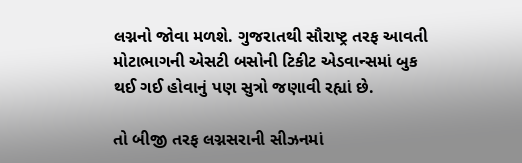લગ્નનો જોવા મળશે. ગુજરાતથી સૌરાષ્ટ્ર તરફ આવતી મોટાભાગની એસટી બસોની ટિકીટ એડવાન્સમાં બુક થઈ ગઈ હોવાનું પણ સુત્રો જણાવી રહ્યાં છે.

તો બીજી તરફ લગ્નસરાની સીઝનમાં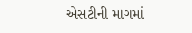એસટીની માગમાં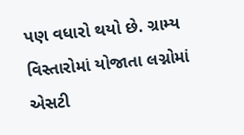પણ વધારો થયો છે. ગ્રામ્ય વિસ્તારોમાં યોજાતા લગ્નોમાં એસટી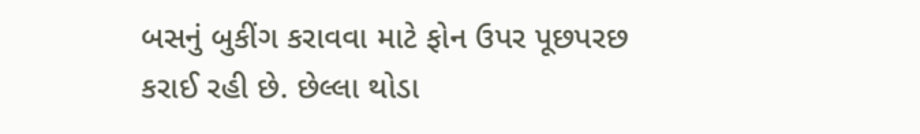બસનું બુકીંગ કરાવવા માટે ફોન ઉપર પૂછપરછ કરાઈ રહી છે. છેલ્લા થોડા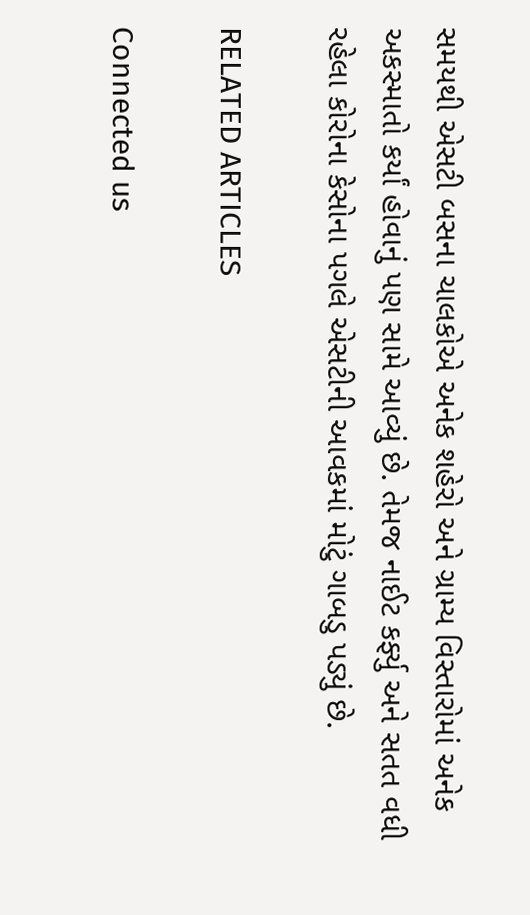સમયથી એસટી બસના ચાલકોએ અનેક શહેરો અને ગ્રામ્ય વિસ્તારોમાં અનેક અકસ્માતો કર્યાં હોવાનું પણ સામે આવ્યું છે. તેમજ નાઈટ કર્ફ્યુ અને સતત વધી રહેલા કોરોના કેસોના પગલે એસટીની આવકમાં મોટું ગાબડુ પડ્યું છે.

RELATED ARTICLES

Connected us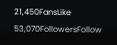21,450FansLike
53,070FollowersFollow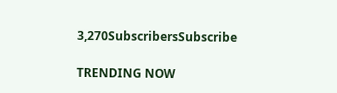3,270SubscribersSubscribe

TRENDING NOW